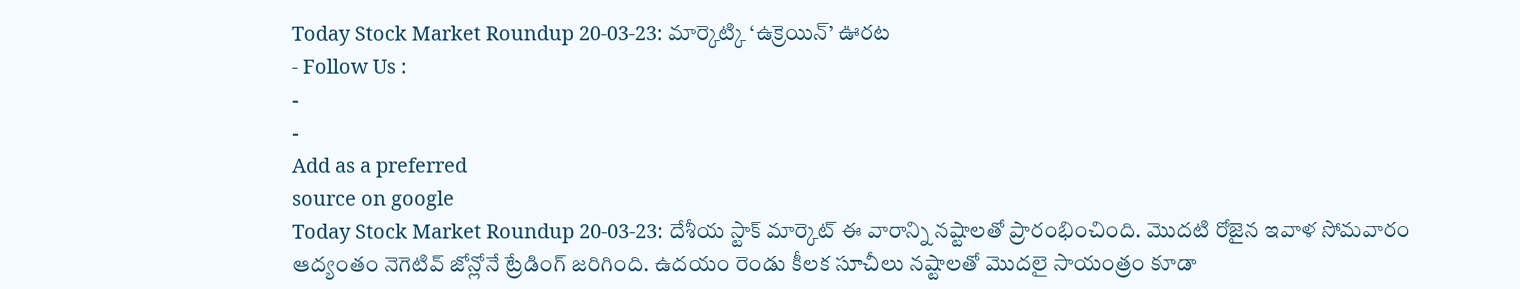Today Stock Market Roundup 20-03-23: మార్కెట్కి ‘ఉక్రెయిన్’ ఊరట
- Follow Us :
-
-
Add as a preferred
source on google
Today Stock Market Roundup 20-03-23: దేశీయ స్టాక్ మార్కెట్ ఈ వారాన్ని నష్టాలతో ప్రారంభించింది. మొదటి రోజైన ఇవాళ సోమవారం ఆద్యంతం నెగెటివ్ జోన్లోనే ట్రేడింగ్ జరిగింది. ఉదయం రెండు కీలక సూచీలు నష్టాలతో మొదలై సాయంత్రం కూడా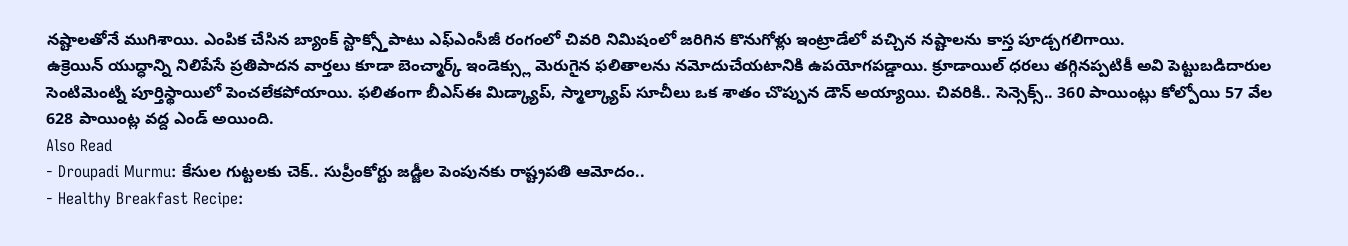నష్టాలతోనే ముగిశాయి. ఎంపిక చేసిన బ్యాంక్ స్టాక్స్తోపాటు ఎఫ్ఎంసీజీ రంగంలో చివరి నిమిషంలో జరిగిన కొనుగోళ్లు ఇంట్రాడేలో వచ్చిన నష్టాలను కాస్త పూడ్చగలిగాయి.
ఉక్రెయిన్ యుద్ధాన్ని నిలిపేసే ప్రతిపాదన వార్తలు కూడా బెంచ్మార్క్ ఇండెక్స్లు మెరుగైన ఫలితాలను నమోదుచేయటానికి ఉపయోగపడ్డాయి. క్రూడాయిల్ ధరలు తగ్గినప్పటికీ అవి పెట్టుబడిదారుల సెంటిమెంట్ని పూర్తిస్థాయిలో పెంచలేకపోయాయి. ఫలితంగా బీఎస్ఈ మిడ్క్యాప్, స్మాల్క్యాప్ సూచీలు ఒక శాతం చొప్పున డౌన్ అయ్యాయి. చివరికి.. సెన్సెక్స్.. 360 పాయింట్లు కోల్పోయి 57 వేల 628 పాయింట్ల వద్ద ఎండ్ అయింది.
Also Read
- Droupadi Murmu: కేసుల గుట్టలకు చెక్.. సుప్రీంకోర్టు జడ్జీల పెంపునకు రాష్ట్రపతి ఆమోదం..
- Healthy Breakfast Recipe: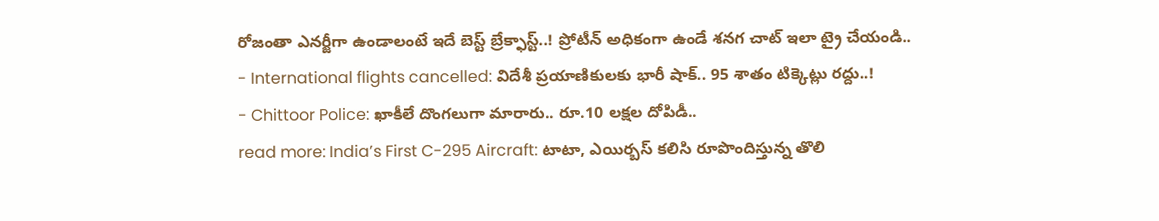రోజంతా ఎనర్జీగా ఉండాలంటే ఇదే బెస్ట్ బ్రేక్ఫాస్ట్..! ప్రోటీన్ అధికంగా ఉండే శనగ చాట్ ఇలా ట్రై చేయండి..
- International flights cancelled: విదేశీ ప్రయాణికులకు భారీ షాక్.. 95 శాతం టిక్కెట్లు రద్దు..!
- Chittoor Police: ఖాకీలే దొంగలుగా మారారు.. రూ.10 లక్షల దోపిడీ..
read more: India’s First C-295 Aircraft: టాటా, ఎయిర్బస్ కలిసి రూపొందిస్తున్న తొలి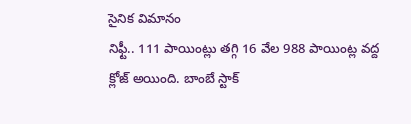సైనిక విమానం
నిఫ్టీ.. 111 పాయింట్లు తగ్గి 16 వేల 988 పాయింట్ల వద్ద క్లోజ్ అయింది. బాంబే స్టాక్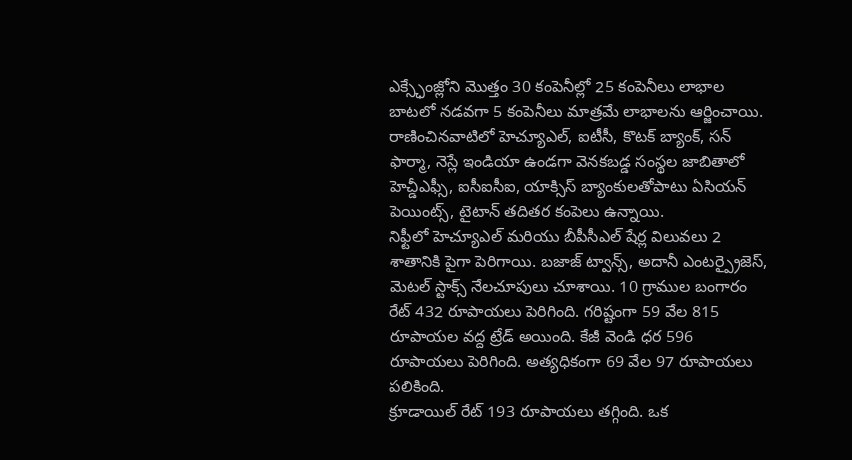ఎక్స్ఛేంజ్లోని మొత్తం 30 కంపెనీల్లో 25 కంపెనీలు లాభాల బాటలో నడవగా 5 కంపెనీలు మాత్రమే లాభాలను ఆర్జించాయి. రాణించినవాటిలో హెచ్యూఎల్, ఐటీసీ, కొటక్ బ్యాంక్, సన్ ఫార్మా, నెస్లే ఇండియా ఉండగా వెనకబడ్డ సంస్థల జాబితాలో హెచ్డీఎఫ్సీ, ఐసీఐసీఐ, యాక్సిస్ బ్యాంకులతోపాటు ఏసియన్ పెయింట్స్, టైటాన్ తదితర కంపెలు ఉన్నాయి.
నిఫ్టీలో హెచ్యూఎల్ మరియు బీపీసీఎల్ షేర్ల విలువలు 2 శాతానికి పైగా పెరిగాయి. బజాజ్ ట్వాన్స్, అదానీ ఎంటర్ప్రైజెస్, మెటల్ స్టాక్స్ నేలచూపులు చూశాయి. 10 గ్రాముల బంగారం రేట్ 432 రూపాయలు పెరిగింది. గరిష్టంగా 59 వేల 815 రూపాయల వద్ద ట్రేడ్ అయింది. కేజీ వెండి ధర 596 రూపాయలు పెరిగింది. అత్యధికంగా 69 వేల 97 రూపాయలు పలికింది.
క్రూడాయిల్ రేట్ 193 రూపాయలు తగ్గింది. ఒక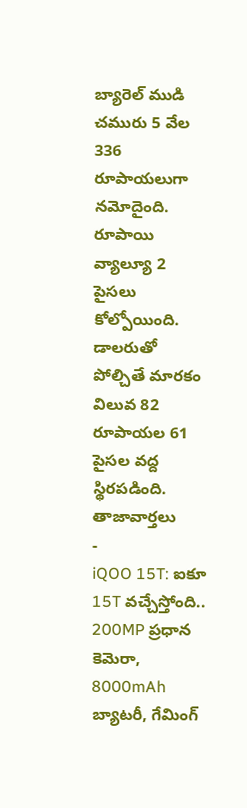బ్యారెల్ ముడి చమురు 5 వేల 336 రూపాయలుగా నమోదైంది. రూపాయి వ్యాల్యూ 2 పైసలు కోల్పోయింది. డాలరుతో పోల్చితే మారకం విలువ 82 రూపాయల 61 పైసల వద్ద స్థిరపడింది.
తాజావార్తలు
-
iQOO 15T: ఐకూ 15T వచ్చేస్తోంది.. 200MP ప్రధాన కెమెరా, 8000mAh బ్యాటరీ, గేమింగ్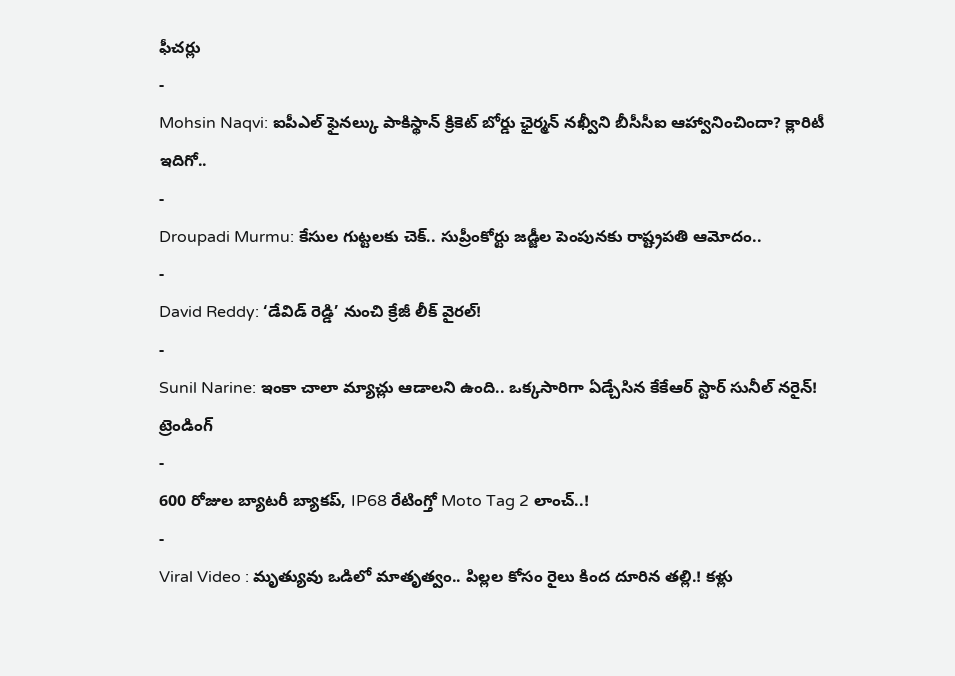ఫీచర్లు
-
Mohsin Naqvi: ఐపీఎల్ ఫైనల్కు పాకిస్థాన్ క్రికెట్ బోర్డు ఛైర్మన్ నఖ్వీని బీసీసీఐ ఆహ్వానించిందా? క్లారిటీ ఇదిగో..
-
Droupadi Murmu: కేసుల గుట్టలకు చెక్.. సుప్రీంకోర్టు జడ్జీల పెంపునకు రాష్ట్రపతి ఆమోదం..
-
David Reddy: ‘డేవిడ్ రెడ్డి’ నుంచి క్రేజీ లీక్ వైరల్!
-
Sunil Narine: ఇంకా చాలా మ్యాచ్లు ఆడాలని ఉంది.. ఒక్కసారిగా ఏడ్చేసిన కేకేఆర్ స్టార్ సునీల్ నరైన్!
ట్రెండింగ్
-
600 రోజుల బ్యాటరీ బ్యాకప్, IP68 రేటింగ్తో Moto Tag 2 లాంచ్..!
-
Viral Video : మృత్యువు ఒడిలో మాతృత్వం.. పిల్లల కోసం రైలు కింద దూరిన తల్లి.! కళ్లు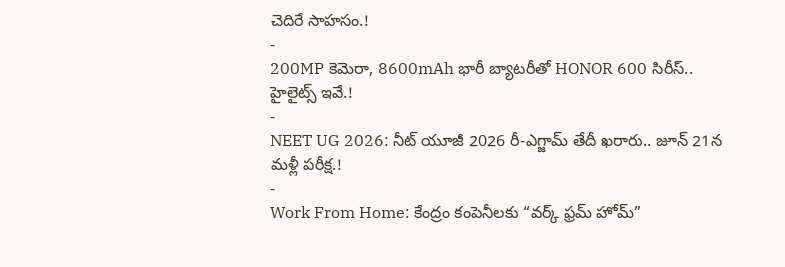చెదిరే సాహసం.!
-
200MP కెమెరా, 8600mAh భారీ బ్యాటరీతో HONOR 600 సిరీస్.. హైలైట్స్ ఇవే.!
-
NEET UG 2026: నీట్ యూజీ 2026 రీ-ఎగ్జామ్ తేదీ ఖరారు.. జూన్ 21న మళ్లీ పరీక్ష.!
-
Work From Home: కేంద్రం కంపెనీలకు “వర్క్ ఫ్రమ్ హోమ్”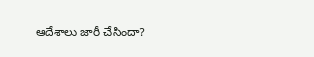ఆదేశాలు జారీ చేసిందా?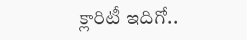క్లారిటీ ఇదిగో..